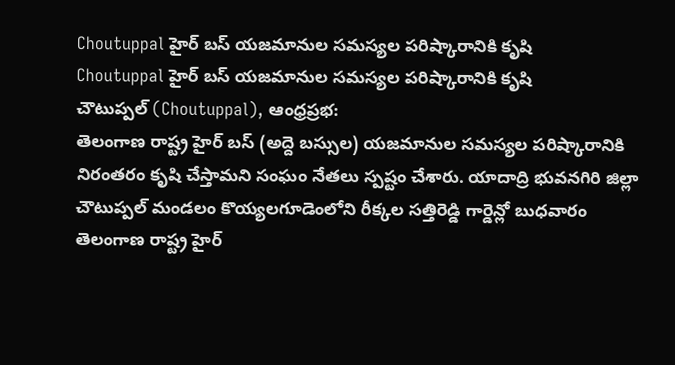Choutuppal హైర్ బస్ యజమానుల సమస్యల పరిష్కారానికి కృషి
Choutuppal హైర్ బస్ యజమానుల సమస్యల పరిష్కారానికి కృషి
చౌటుప్పల్ (Choutuppal), ఆంధ్రప్రభ:
తెలంగాణ రాష్ట్ర హైర్ బస్ (అద్దె బస్సుల) యజమానుల సమస్యల పరిష్కారానికి నిరంతరం కృషి చేస్తామని సంఘం నేతలు స్పష్టం చేశారు. యాదాద్రి భువనగిరి జిల్లా చౌటుప్పల్ మండలం కొయ్యలగూడెంలోని రీక్కల సత్తిరెడ్డి గార్డెన్లో బుధవారం తెలంగాణ రాష్ట్ర హైర్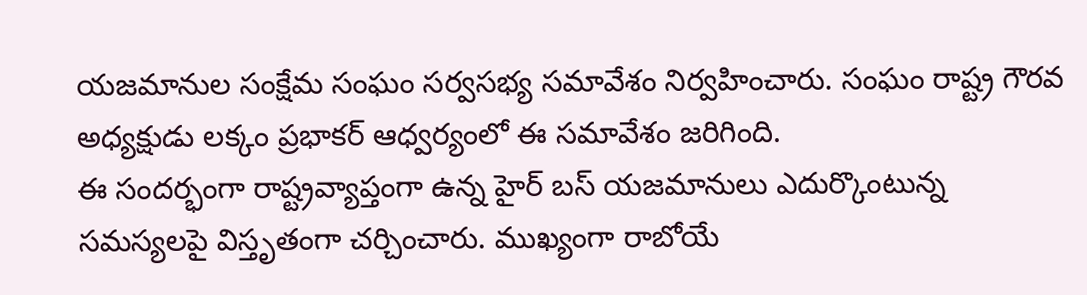యజమానుల సంక్షేమ సంఘం సర్వసభ్య సమావేశం నిర్వహించారు. సంఘం రాష్ట్ర గౌరవ అధ్యక్షుడు లక్కం ప్రభాకర్ ఆధ్వర్యంలో ఈ సమావేశం జరిగింది.
ఈ సందర్భంగా రాష్ట్రవ్యాప్తంగా ఉన్న హైర్ బస్ యజమానులు ఎదుర్కొంటున్న సమస్యలపై విస్తృతంగా చర్చించారు. ముఖ్యంగా రాబోయే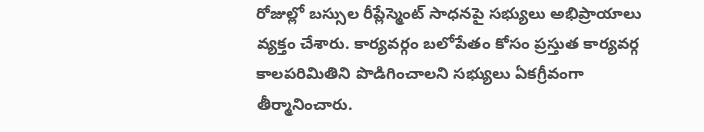రోజుల్లో బస్సుల రీప్లేస్మెంట్ సాధనపై సభ్యులు అభిప్రాయాలు వ్యక్తం చేశారు. కార్యవర్గం బలోపేతం కోసం ప్రస్తుత కార్యవర్గ కాలపరిమితిని పొడిగించాలని సభ్యులు ఏకగ్రీవంగా తీర్మానించారు.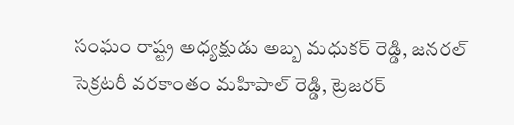సంఘం రాష్ట్ర అధ్యక్షుడు అబ్బ మధుకర్ రెడ్డి, జనరల్ సెక్రటరీ వరకాంతం మహిపాల్ రెడ్డి, ట్రెజరర్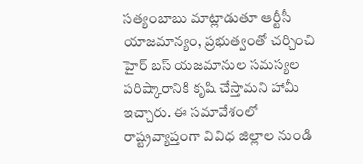సత్యంబాబు మాట్లాడుతూ ఆర్టీసీ యాజమాన్యం, ప్రభుత్వంతో చర్చించి హైర్ బస్ యజమానుల సమస్యల పరిష్కారానికి కృషి చేస్తామని హామీ ఇచ్చారు. ఈ సమావేశంలో రాష్ట్రవ్యాప్తంగా వివిధ జిల్లాల నుండి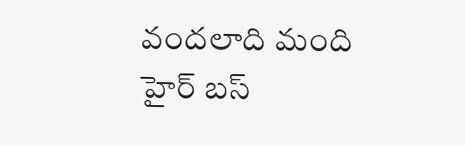వందలాది మంది హైర్ బస్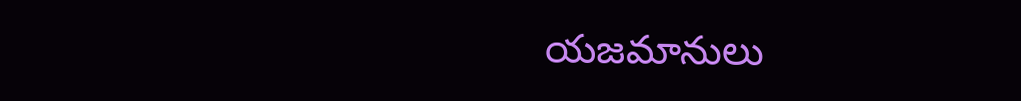యజమానులు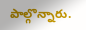పాల్గొన్నారు.